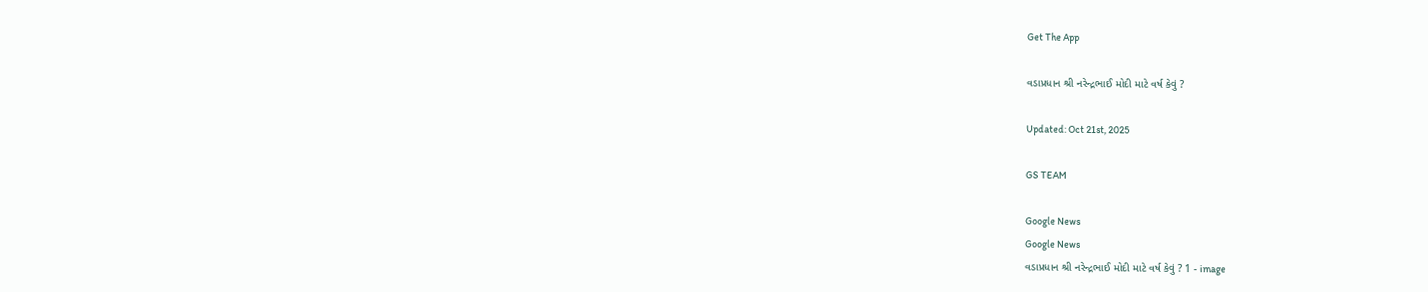Get The App

વડાપ્રધાન શ્રી નરેન્દ્રભાઈ મોદી માટે વર્ષ કેવું ?

Updated: Oct 21st, 2025

GS TEAM

Google News
Google News
વડાપ્રધાન શ્રી નરેન્દ્રભાઈ મોદી માટે વર્ષ કેવું ? 1 - image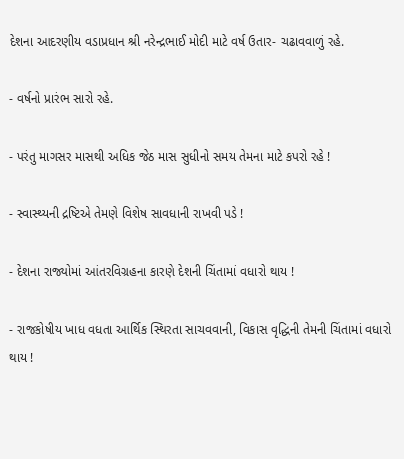દેશના આદરણીય વડાપ્રધાન શ્રી નરેન્દ્રભાઈ મોદી માટે વર્ષ ઉતાર- ચઢાવવાળું રહે.

- વર્ષનો પ્રારંભ સારો રહે.

- પરંતુ માગસર માસથી અધિક જેઠ માસ સુધીનો સમય તેમના માટે કપરો રહે !

- સ્વાસ્થ્યની દ્રષ્ટિએ તેમણે વિશેષ સાવધાની રાખવી પડે !

- દેશના રાજ્યોમાં આંતરવિગ્રહના કારણે દેશની ચિંતામાં વધારો થાય !

- રાજકોષીય ખાધ વધતા આર્થિક સ્થિરતા સાચવવાની, વિકાસ વૃદ્ધિની તેમની ચિંતામાં વધારો થાય !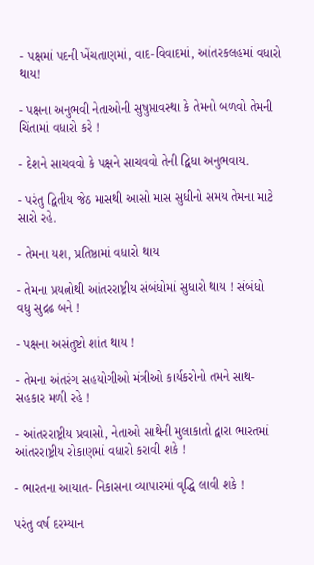- પક્ષમાં પદની ખેંચતાણમાં, વાદ-વિવાદમાં, આંતરકલહમાં વધારો થાય!

- પક્ષના અનુભવી નેતાઓની સુષુપ્તાવસ્થા કે તેમનો બળવો તેમની ચિંતામાં વધારો કરે !

- દેશને સાચવવો કે પક્ષને સાચવવો તેની દ્વિધા અનુભવાય.

- પરંતુ દ્વિતીય જેઠ માસથી આસો માસ સુધીનો સમય તેમના માટે સારો રહે.

- તેમના યશ, પ્રતિષ્ઠામાં વધારો થાય

- તેમના પ્રયત્નોથી આંતરરાષ્ટ્રીય સંબંધોમાં સુધારો થાય ! સંબંધો વધુ સુદ્રઢ બને !

- પક્ષના અસંતુષ્ટો શાંત થાય !

- તેમના અંતરંગ સહયોગીઓ મંત્રીઓ કાર્યકરોનો તમને સાથ- સહકાર મળી રહે !

- આંતરરાષ્ટ્રીય પ્રવાસો, નેતાઓ સાથેની મુલાકાતો દ્વારા ભારતમાં આંતરરાષ્ટ્રીય રોકાણમાં વધારો કરાવી શકે !

- ભારતના આયાત- નિકાસના વ્યાપારમાં વૃદ્ધિ લાવી શકે !

પરંતુ વર્ષ દરમ્યાન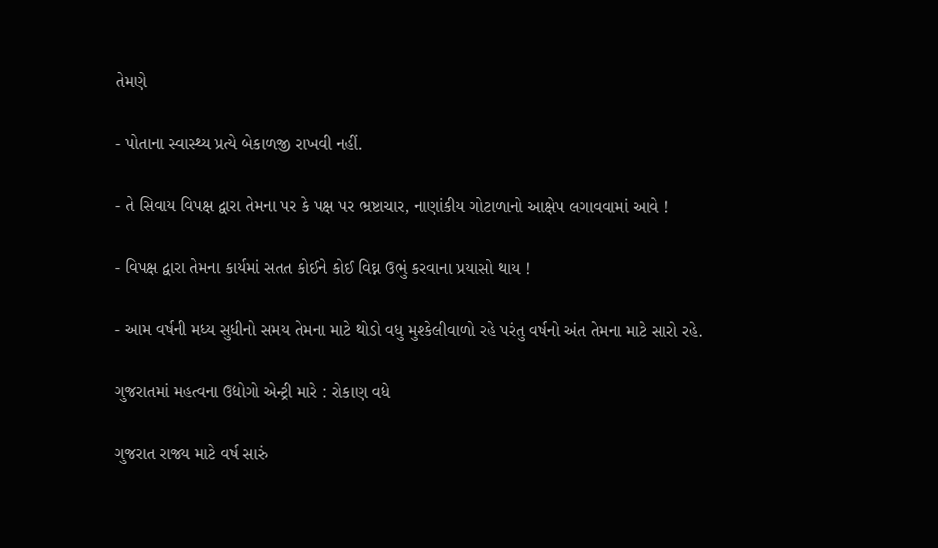તેમણે

- પોતાના સ્વાસ્થ્ય પ્રત્યે બેકાળજી રાખવી નહીં.

- તે સિવાય વિપક્ષ દ્વારા તેમના પર કે પક્ષ પર ભ્રષ્ટાચાર, નાણાંકીય ગોટાળાનો આક્ષેપ લગાવવામાં આવે !

- વિપક્ષ દ્વારા તેમના કાર્યમાં સતત કોઈને કોઈ વિઘ્ન ઉભું કરવાના પ્રયાસો થાય !

- આમ વર્ષની મધ્ય સુધીનો સમય તેમના માટે થોડો વધુ મુશ્કેલીવાળો રહે પરંતુ વર્ષનો અંત તેમના માટે સારો રહે.

ગુજરાતમાં મહત્વના ઉદ્યોગો એન્ટ્રી મારે : રોકાણ વધે

ગુજરાત રાજ્ય માટે વર્ષ સારું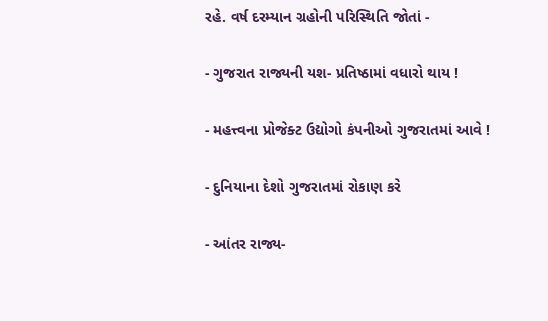રહે. વર્ષ દરમ્યાન ગ્રહોની પરિસ્થિતિ જોતાં -

- ગુજરાત રાજ્યની યશ- પ્રતિષ્ઠામાં વધારો થાય !

- મહત્ત્વના પ્રોજેક્ટ ઉદ્યોગો કંપનીઓ ગુજરાતમાં આવે !

- દુનિયાના દેશો ગુજરાતમાં રોકાણ કરે

- આંતર રાજ્ય-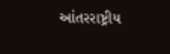આંતરરાષ્ટ્રીય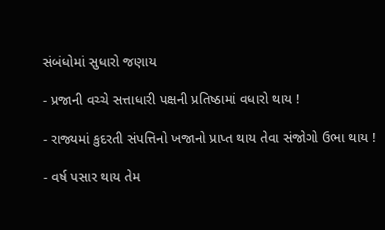સંબંધોમાં સુધારો જણાય

- પ્રજાની વચ્ચે સત્તાધારી પક્ષની પ્રતિષ્ઠામાં વધારો થાય !

- રાજ્યમાં કુદરતી સંપત્તિનો ખજાનો પ્રાપ્ત થાય તેવા સંજોગો ઉભા થાય !

- વર્ષ પસાર થાય તેમ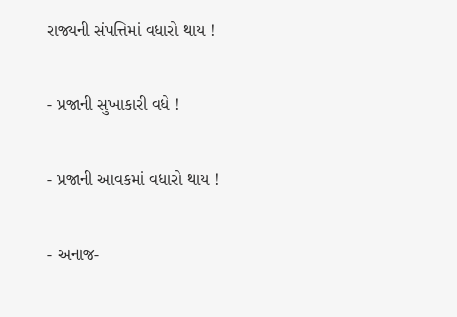રાજ્યની સંપત્તિમાં વધારો થાય !

- પ્રજાની સુખાકારી વધે !

- પ્રજાની આવકમાં વધારો થાય !

- અનાજ-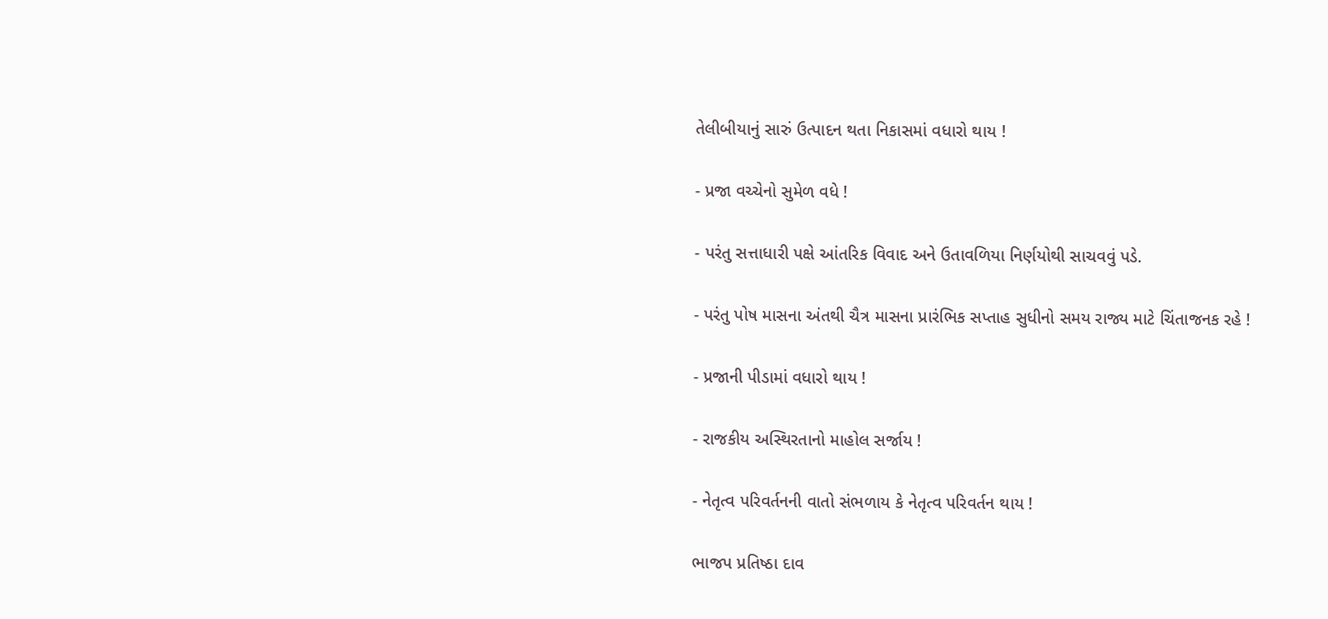તેલીબીયાનું સારું ઉત્પાદન થતા નિકાસમાં વધારો થાય !

- પ્રજા વચ્ચેનો સુમેળ વધે !

- પરંતુ સત્તાધારી પક્ષે આંતરિક વિવાદ અને ઉતાવળિયા નિર્ણયોથી સાચવવું પડે.

- પરંતુ પોષ માસના અંતથી ચૈત્ર માસના પ્રારંભિક સપ્તાહ સુધીનો સમય રાજ્ય માટે ચિંતાજનક રહે !

- પ્રજાની પીડામાં વધારો થાય !

- રાજકીય અસ્થિરતાનો માહોલ સર્જાય !

- નેતૃત્વ પરિવર્તનની વાતો સંભળાય કે નેતૃત્વ પરિવર્તન થાય !

ભાજપ પ્રતિષ્ઠા દાવ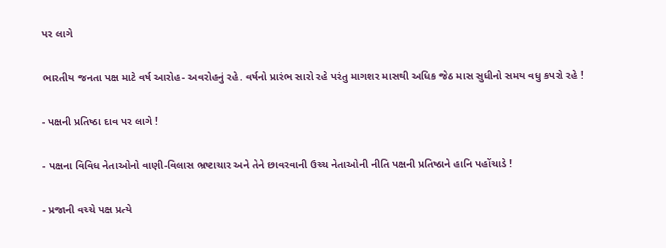પર લાગે

ભારતીય જનતા પક્ષ માટે વર્ષ આરોહ- અવરોહનું રહે. વર્ષનો પ્રારંભ સારો રહે પરંતુ માગશર માસથી અધિક જેઠ માસ સુધીનો સમય વધુ કપરો રહે !

- પક્ષની પ્રતિષ્ઠા દાવ પર લાગે !

- પક્ષના વિવિધ નેતાઓનો વાણી-વિલાસ ભ્રષ્ટાચાર અને તેને છાવરવાની ઉચ્ચ નેતાઓની નીતિ પક્ષની પ્રતિષ્ઠાને હાનિ પહોંચાડે !

- પ્રજાની વચ્ચે પક્ષ પ્રત્યે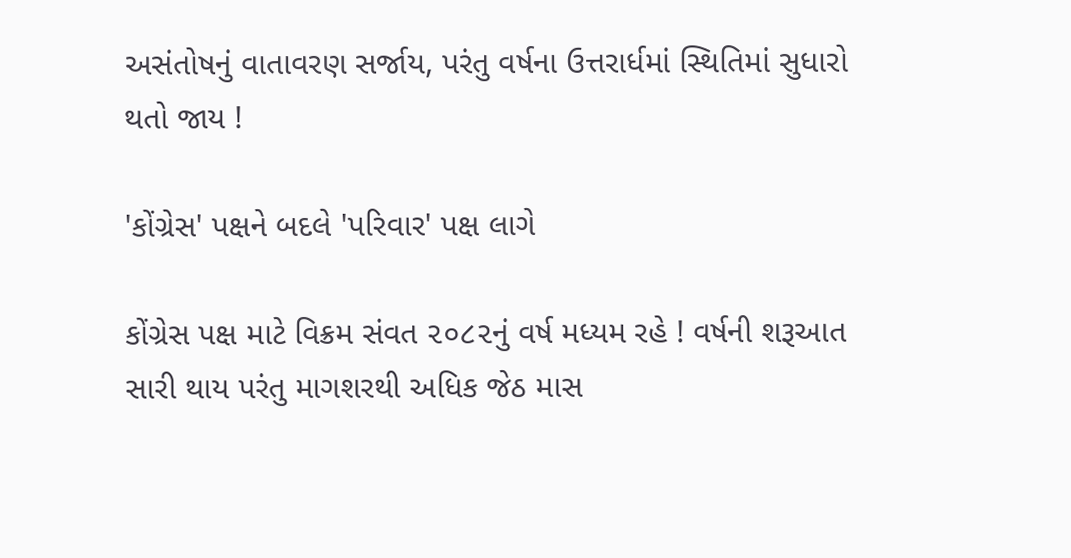અસંતોષનું વાતાવરણ સર્જાય, પરંતુ વર્ષના ઉત્તરાર્ધમાં સ્થિતિમાં સુધારો થતો જાય !

'કોંગ્રેસ' પક્ષને બદલે 'પરિવાર' પક્ષ લાગે

કોંગ્રેસ પક્ષ માટે વિક્રમ સંવત ૨૦૮૨નું વર્ષ મધ્યમ રહે ! વર્ષની શરૂઆત સારી થાય પરંતુ માગશરથી અધિક જેઠ માસ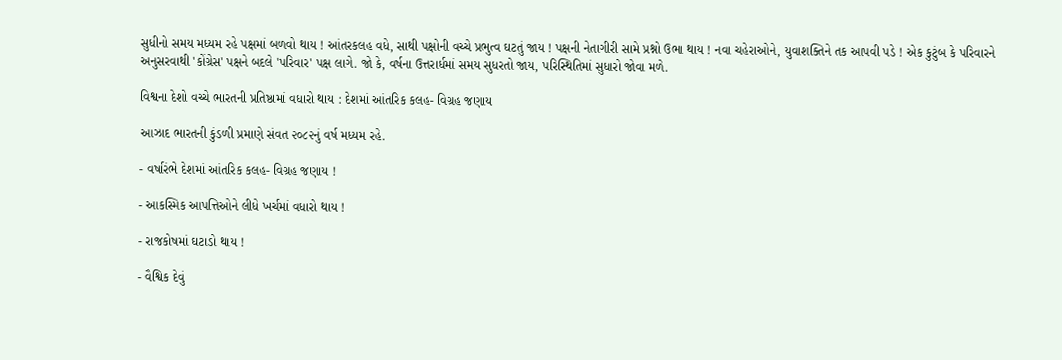સુધીનો સમય મધ્યમ રહે પક્ષમાં બળવો થાય ! આંતરકલહ વધે, સાથી પક્ષોની વચ્ચે પ્રભુત્વ ઘટતું જાય ! પક્ષની નેતાગીરી સામે પ્રશ્નો ઉભા થાય ! નવા ચહેરાઓને, યુવાશક્તિને તક આપવી પડે ! એક કુટુંબ કે પરિવારને અનુસરવાથી 'કોંગ્રેસ' પક્ષને બદલે 'પરિવાર' પક્ષ લાગે. જો કે, વર્ષના ઉત્તરાર્ધમાં સમય સુધરતો જાય, પરિસ્થિતિમાં સુધારો જોવા મળે.

વિશ્વના દેશો વચ્ચે ભારતની પ્રતિષ્ઠામાં વધારો થાય : દેશમાં આંતરિક કલહ- વિગ્રહ જણાય

આઝાદ ભારતની કુંડળી પ્રમાણે સંવત ૨૦૮૨નું વર્ષ મધ્યમ રહે.

- વર્ષારંભે દેશમાં આંતરિક કલહ- વિગ્રહ જણાય !

- આકસ્મિક આપત્તિઓને લીધે ખર્ચમાં વધારો થાય !

- રાજકોષમાં ઘટાડો થાય !

- વૈશ્વિક દેવું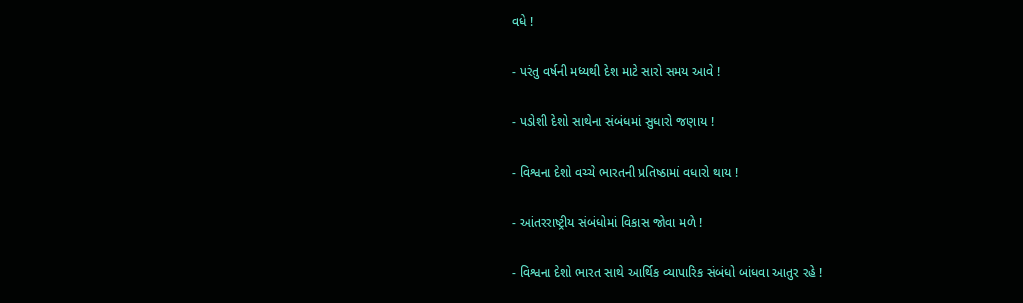વધે !

- પરંતુ વર્ષની મધ્યથી દેશ માટે સારો સમય આવે !

- પડોશી દેશો સાથેના સંબંધમાં સુધારો જણાય !

- વિશ્વના દેશો વચ્ચે ભારતની પ્રતિષ્ઠામાં વધારો થાય !

- આંતરરાષ્ટ્રીય સંબંધોમાં વિકાસ જોવા મળે !

- વિશ્વના દેશો ભારત સાથે આર્થિક વ્યાપારિક સંબંધો બાંધવા આતુર રહે !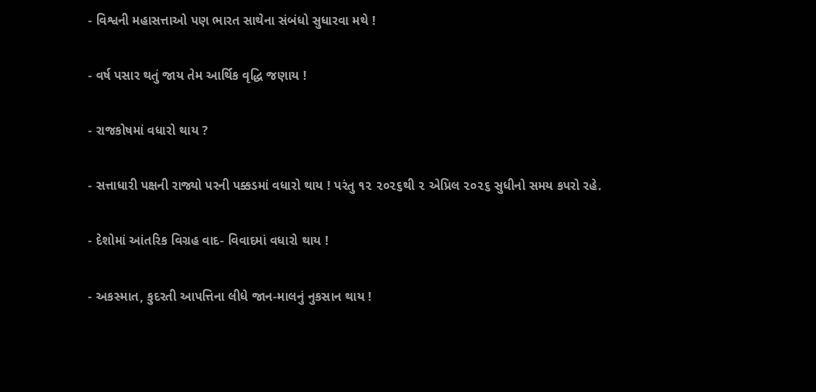- વિશ્વની મહાસત્તાઓ પણ ભારત સાથેના સંબંધો સુધારવા મથે !

- વર્ષ પસાર થતું જાય તેમ આર્થિક વૃદ્ધિ જણાય !

- રાજકોષમાં વધારો થાય ?

- સત્તાધારી પક્ષની રાજ્યો પરની પક્કડમાં વધારો થાય ! પરંતુ ૧૨ ૨૦૨૬થી ૨ એપ્રિલ ૨૦૨૬ સુધીનો સમય કપરો રહે.

- દેશોમાં આંતરિક વિગ્રહ વાદ- વિવાદમાં વધારો થાય !

- અકસ્માત, કુદરતી આપત્તિના લીધે જાન-માલનું નુકસાન થાય !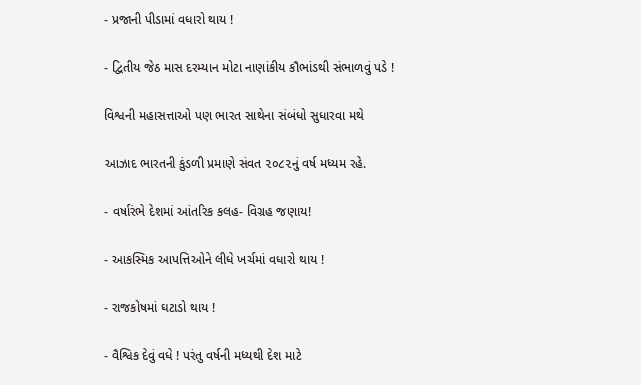- પ્રજાની પીડામાં વધારો થાય !

- દ્વિતીય જેઠ માસ દરમ્યાન મોટા નાણાંકીય કૌભાંડથી સંભાળવું પડે !

વિશ્વની મહાસત્તાઓ પણ ભારત સાથેના સંબંધો સુધારવા મથે

આઝાદ ભારતની કુંડળી પ્રમાણે સંવત ૨૦૮૨નું વર્ષ મધ્યમ રહે.

- વર્ષારંભે દેશમાં આંતરિક કલહ- વિગ્રહ જણાય!

- આકસ્મિક આપત્તિઓને લીધે ખર્ચમાં વધારો થાય !

- રાજકોષમાં ઘટાડો થાય !

- વૈશ્વિક દેવું વધે ! પરંતુ વર્ષની મધ્યથી દેશ માટે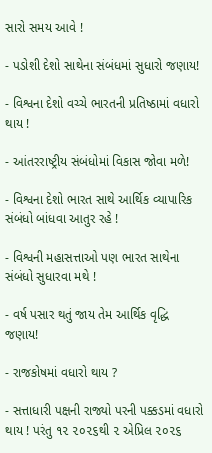સારો સમય આવે !

- પડોશી દેશો સાથેના સંબંધમાં સુધારો જણાય!

- વિશ્વના દેશો વચ્ચે ભારતની પ્રતિષ્ઠામાં વધારો થાય !

- આંતરરાષ્ટ્રીય સંબંધોમાં વિકાસ જોવા મળે!

- વિશ્વના દેશો ભારત સાથે આર્થિક વ્યાપારિક સંબંધો બાંધવા આતુર રહે !

- વિશ્વની મહાસત્તાઓ પણ ભારત સાથેના સંબંધો સુધારવા મથે !

- વર્ષ પસાર થતું જાય તેમ આર્થિક વૃદ્ધિ જણાય!

- રાજકોષમાં વધારો થાય ?

- સત્તાધારી પક્ષની રાજ્યો પરની પક્કડમાં વધારો થાય ! પરંતુ ૧૨ ૨૦૨૬થી ૨ એપ્રિલ ૨૦૨૬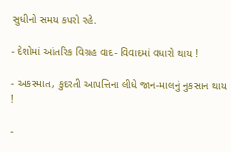સુધીનો સમય કપરો રહે.

- દેશોમાં આંતરિક વિગ્રહ વાદ- વિવાદમાં વધારો થાય !

- અકસ્માત, કુદરતી આપત્તિના લીધે જાન-માલનું નુકસાન થાય !

-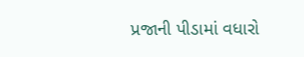પ્રજાની પીડામાં વધારો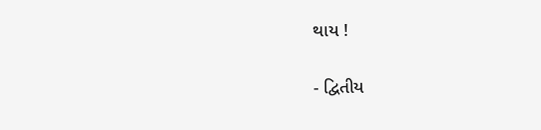થાય !

- દ્વિતીય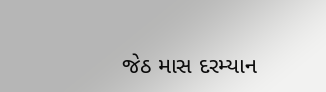જેઠ માસ દરમ્યાન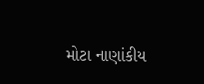મોટા નાણાંકીય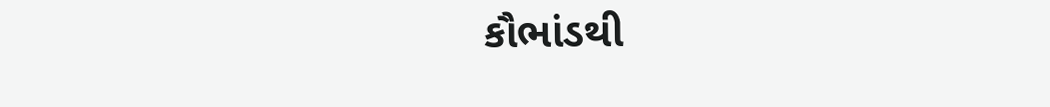કૌભાંડથી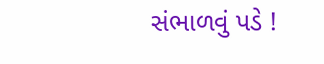સંભાળવું પડે !